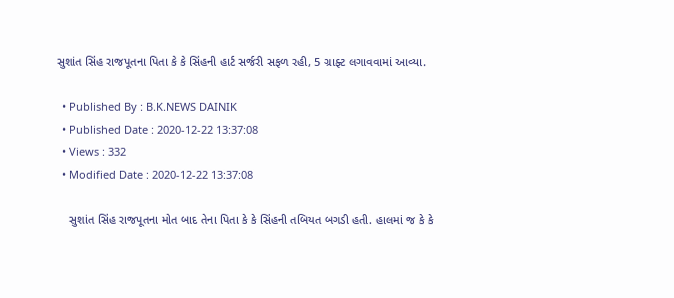સુશાંત સિંહ રાજપૂતના પિતા કે કે સિંહની હાર્ટ સર્જરી સફળ રહી, 5 ગ્રાફ્ટ લગાવવામાં આવ્યા.

  • Published By : B.K.NEWS DAINIK
  • Published Date : 2020-12-22 13:37:08
  • Views : 332
  • Modified Date : 2020-12-22 13:37:08

    સુશાંત સિંહ રાજપૂતના મોત બાદ તેના પિતા કે કે સિંહની તબિયત બગડી હતી. હાલમાં જ કે કે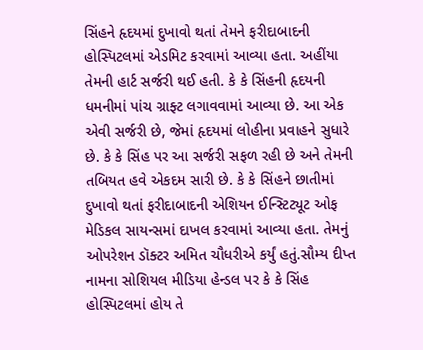સિંહને હૃદયમાં દુખાવો થતાં તેમને ફરીદાબાદની હોસ્પિટલમાં એડમિટ કરવામાં આવ્યા હતા. અહીંયા તેમની હાર્ટ સર્જરી થઈ હતી. કે કે સિંહની હૃદયની ધમનીમાં પાંચ ગ્રાફ્ટ લગાવવામાં આવ્યા છે. આ એક એવી સર્જરી છે, જેમાં હૃદયમાં લોહીના પ્રવાહને સુધારે છે. કે કે સિંહ પર આ સર્જરી સફળ રહી છે અને તેમની તબિયત હવે એકદમ સારી છે. કે કે સિંહને છાતીમાં દુખાવો થતાં ફરીદાબાદની એશિયન ઈન્સ્ટિટ્યૂટ ઓફ મેડિકલ સાયન્સમાં દાખલ કરવામાં આવ્યા હતા. તેમનું ઓપરેશન ડૉક્ટર અમિત ચૌધરીએ કર્યું હતું.સૌમ્ય દીપ્ત નામના સોશિયલ મીડિયા હેન્ડલ પર કે કે સિંહ હોસ્પિટલમાં હોય તે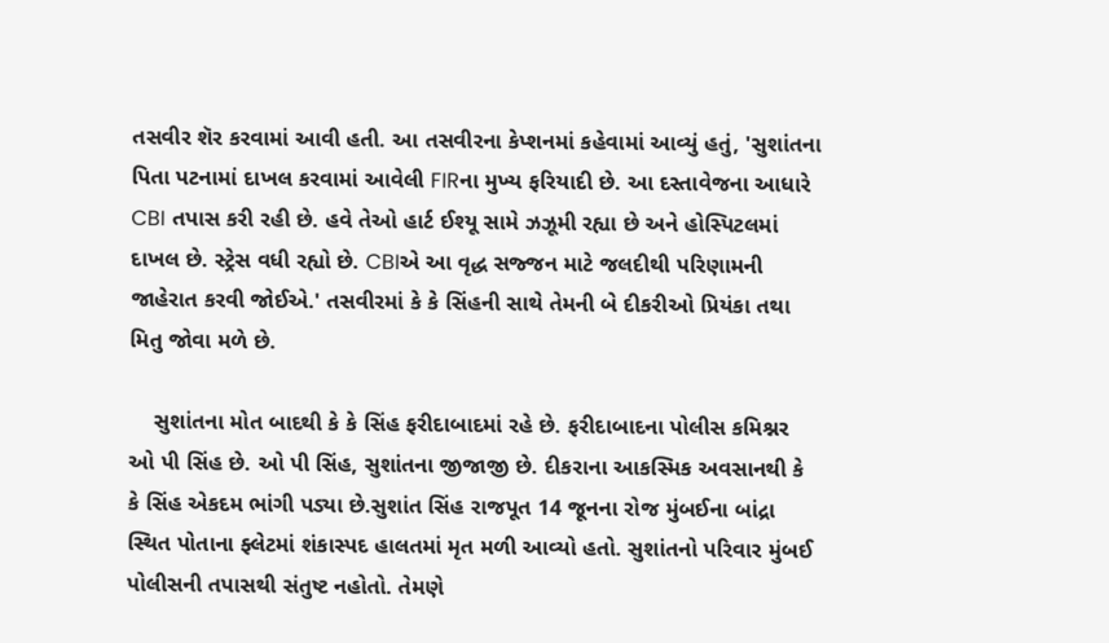તસવીર શૅર કરવામાં આવી હતી. આ તસવીરના કેપ્શનમાં કહેવામાં આવ્યું હતું, 'સુશાંતના પિતા પટનામાં દાખલ કરવામાં આવેલી FIRના મુખ્ય ફરિયાદી છે. આ દસ્તાવેજના આધારે CBI તપાસ કરી રહી છે. હવે તેઓ હાર્ટ ઈશ્યૂ સામે ઝઝૂમી રહ્યા છે અને હોસ્પિટલમાં દાખલ છે. સ્ટ્રેસ વધી રહ્યો છે. CBIએ આ વૃદ્ધ સજ્જન માટે જલદીથી પરિણામની જાહેરાત કરવી જોઈએ.' તસવીરમાં કે કે સિંહની સાથે તેમની બે દીકરીઓ પ્રિયંકા તથા મિતુ જોવા મળે છે.

    સુશાંતના મોત બાદથી કે કે સિંહ ફરીદાબાદમાં રહે છે. ફરીદાબાદના પોલીસ કમિશ્નર ઓ પી સિંહ છે. ઓ પી સિંહ, સુશાંતના જીજાજી છે. દીકરાના આકસ્મિક અવસાનથી કે કે સિંહ એકદમ ભાંગી પડ્યા છે.સુશાંત સિંહ રાજપૂત 14 જૂનના રોજ મુંબઈના બાંદ્રા સ્થિત પોતાના ફ્લેટમાં શંકાસ્પદ હાલતમાં મૃત મળી આવ્યો હતો. સુશાંતનો પરિવાર મુંબઈ પોલીસની તપાસથી સંતુષ્ટ નહોતો. તેમણે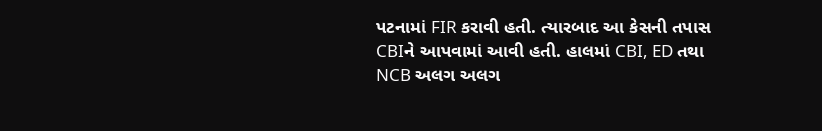પટનામાં FIR કરાવી હતી. ત્યારબાદ આ કેસની તપાસ CBIને આપવામાં આવી હતી. હાલમાં CBI, ED તથા NCB અલગ અલગ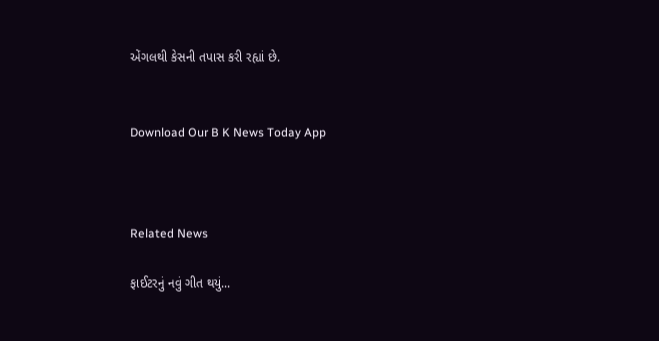એંગલથી કેસની તપાસ કરી રહ્યાં છે.


Download Our B K News Today App



Related News

ફાઈટરનું નવું ગીત થયું...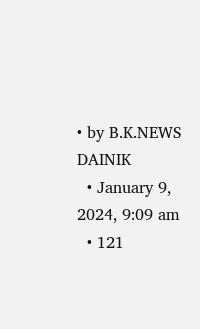• by B.K.NEWS DAINIK
  • January 9, 2024, 9:09 am
  • 121